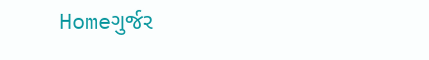Homeગુર્જર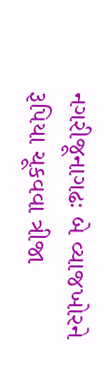નગરીજૂનાગઢઃ બે વ્યાજખોરને રૂપિયા ચૂકવવા ત્રીજા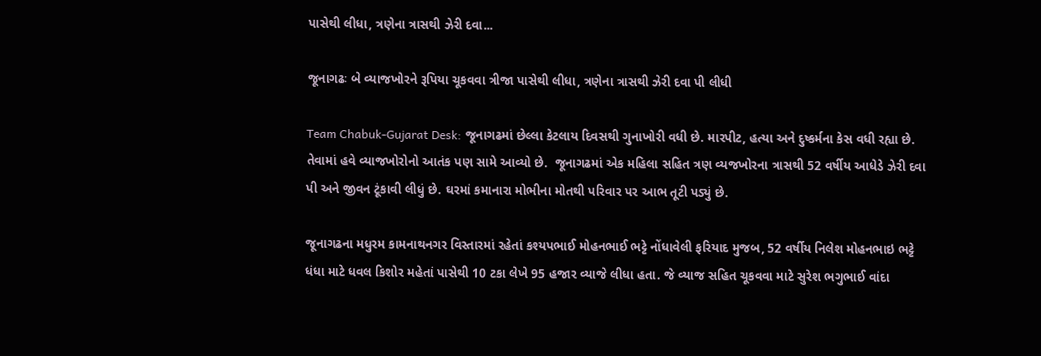પાસેથી લીધા, ત્રણેના ત્રાસથી ઝેરી દવા...

જૂનાગઢઃ બે વ્યાજખોરને રૂપિયા ચૂકવવા ત્રીજા પાસેથી લીધા, ત્રણેના ત્રાસથી ઝેરી દવા પી લીધી

Team Chabuk-Gujarat Desk: જૂનાગઢમાં છેલ્લા કેટલાય દિવસથી ગુનાખોરી વધી છે. મારપીટ, હત્યા અને દુષ્કર્મના કેસ વધી રહ્યા છે. તેવામાં હવે વ્યાજખોરોનો આતંક પણ સામે આવ્યો છે.  જૂનાગઢમાં એક મહિલા સહિત ત્રણ વ્યજખોરના ત્રાસથી 52 વર્ષીય આધેડે ઝેરી દવા પી અને જીવન ટૂંકાવી લીધું છે. ઘરમાં કમાનારા મોભીના મોતથી પરિવાર પર આભ તૂટી પડ્યું છે.

જૂનાગઢના મધુરમ કામનાથનગર વિસ્તારમાં રહેતાં કશ્યપભાઈ મોહનભાઈ ભટ્ટે નોંધાવેલી ફરિયાદ મુજબ, 52 વર્ષીય નિલેશ મોહનભાઇ ભટ્ટે ધંધા માટે ધવલ કિશોર મહેતાં પાસેથી 10 ટકા લેખે 95 હજાર વ્યાજે લીધા હતા. જે વ્યાજ સહિત ચૂકવવા માટે સુરેશ ભગુભાઈ વાંદા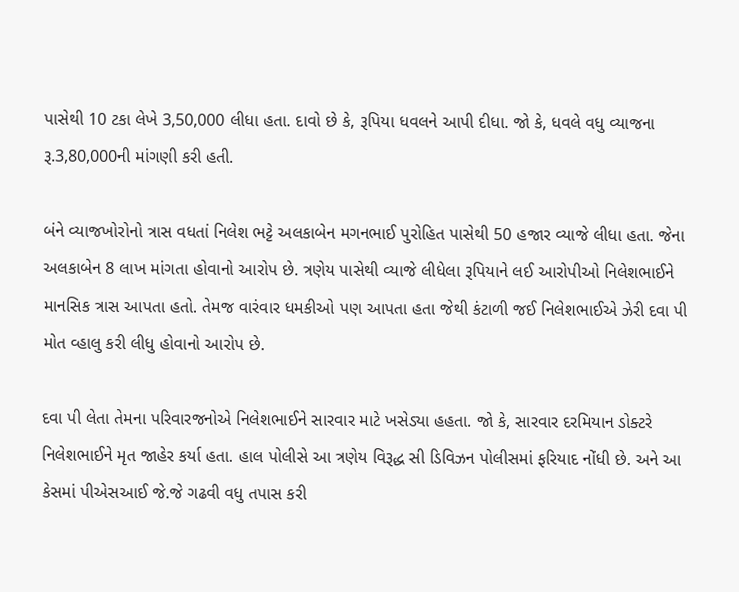પાસેથી 10 ટકા લેખે 3,50,000 લીધા હતા. દાવો છે કે, રૂપિયા ધવલને આપી દીધા. જો કે, ધવલે વધુ વ્યાજના રૂ.3,80,000ની માંગણી કરી હતી.

બંને વ્યાજખોરોનો ત્રાસ વધતાં નિલેશ ભટ્ટે અલકાબેન મગનભાઈ પુરોહિત પાસેથી 50 હજાર વ્યાજે લીધા હતા. જેના અલકાબેન 8 લાખ માંગતા હોવાનો આરોપ છે. ત્રણેય પાસેથી વ્યાજે લીધેલા રૂપિયાને લઈ આરોપીઓ નિલેશભાઈને માનસિક ત્રાસ આપતા હતો. તેમજ વારંવાર ધમકીઓ પણ આપતા હતા જેથી કંટાળી જઈ નિલેશભાઈએ ઝેરી દવા પી મોત વ્હાલુ કરી લીધુ હોવાનો આરોપ છે.

દવા પી લેતા તેમના પરિવારજનોએ નિલેશભાઈને સારવાર માટે ખસેડ્યા હહતા. જો કે, સારવાર દરમિયાન ડોક્ટરે નિલેશભાઈને મૃત જાહેર કર્યા હતા. હાલ પોલીસે આ ત્રણેય વિરૂદ્ધ સી ડિવિઝન પોલીસમાં ફરિયાદ નોંધી છે. અને આ કેસમાં પીએસઆઈ જે.જે ગઢવી વધુ તપાસ કરી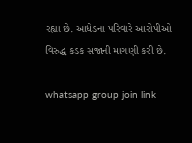રહ્યા છે. આધેડના પરિવારે આરોપીઓ વિરુદ્ધ કડક સજાની માગણી કરી છે.

whatsapp group join link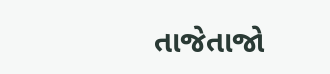તાજેતાજો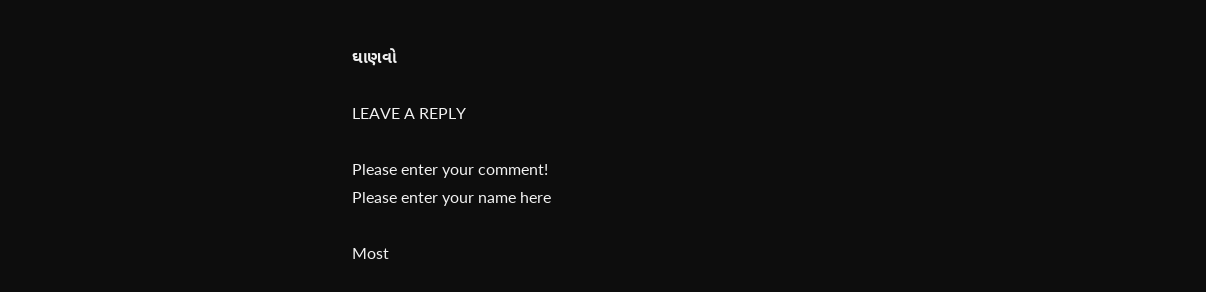ઘાણવો

LEAVE A REPLY

Please enter your comment!
Please enter your name here

Most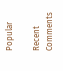Popular

Recent Comments